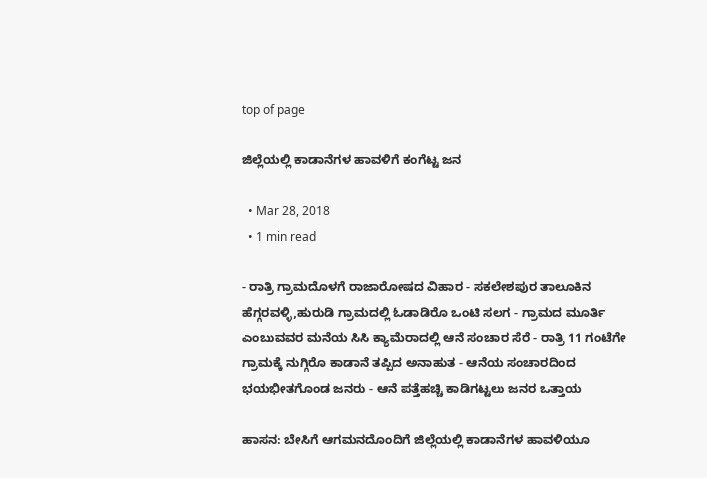top of page

ಜಿಲ್ಲೆಯಲ್ಲಿ ‌ಕಾಡಾನೆಗಳ ಹಾವಳಿಗೆ ಕಂಗೆಟ್ಟ ಜನ

  • Mar 28, 2018
  • 1 min read

- ರಾತ್ರಿ ಗ್ರಾಮದೊಳಗೆ ರಾಜಾರೋಷದ ವಿಹಾರ - ಸಕಲೇಶಪುರ ತಾಲೂಕಿನ ಹೆಗ್ಗರವಳ್ಳಿ,ಹುರುಡಿ‌ ಗ್ರಾಮದಲ್ಲಿ ಓಡಾಡಿರೊ ಒಂಟಿ‌ ಸಲಗ - ಗ್ರಾಮದ ಮೂರ್ತಿ ಎಂಬುವವರ ಮನೆಯ ಸಿಸಿ ಕ್ಯಾಮೆರಾದಲ್ಲಿ ಆನೆ ಸಂಚಾರ ಸೆರೆ - ರಾತ್ರಿ 11 ಗಂಟೆಗೇ ಗ್ರಾಮಕ್ಕೆ ನುಗ್ಗಿರೊ ಕಾಡಾನೆ ತಪ್ಪಿದ ಅನಾಹುತ - ಆನೆಯ ಸಂಚಾರದಿಂದ ಭಯಭೀತಗೊಂಡ ಜನರು - ಆನೆ ಪತ್ತೆಹಚ್ಚಿ ಕಾಡಿಗಟ್ಟಲು ಜನರ ಒತ್ತಾಯ

ಹಾಸನ: ಬೇಸಿಗೆ ಆಗಮನದೊಂದಿಗೆ ಜಿಲ್ಲೆಯಲ್ಲಿ ಕಾಡಾನೆಗಳ ಹಾವಳಿಯೂ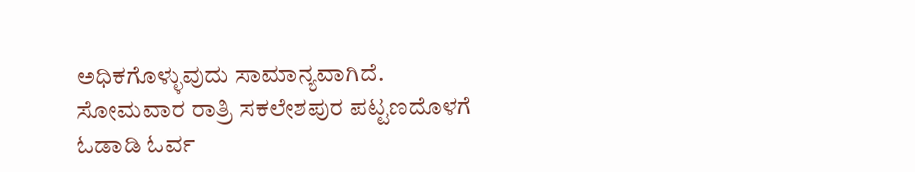ಅಧಿಕಗೊಳ್ಳುವುದು ಸಾಮಾನ್ಯವಾಗಿದೆ. ಸೋಮವಾರ ರಾತ್ರಿ ಸಕಲೇಶಪುರ ಪಟ್ಟಣದೊಳಗೆ ಓಡಾಡಿ ಓರ್ವ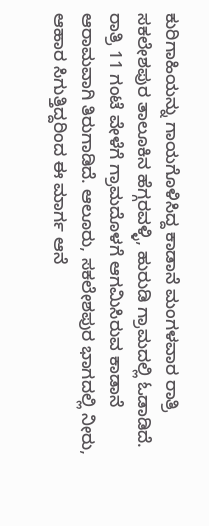ಕುರಿಗಾಹಿಯನ್ನು ಗಾಯಗೊಳಿಸಿದ್ದ ಕಾಡಾನೆ ಮಂಗಳವಾರ ರಾತ್ರಿ ಸಕಲೇಶಪುರ ತಾಲೂಕಿನ ಹೆಗ್ಗರವಳ್ಳಿ, ಹುರುಡಿ ಗ್ರಾಮದಲ್ಲಿ ಓಡಾಡಿದೆ. ರಾತ್ರಿ 11 ಗಂಟೆ ವೇಳೆಗೆ ಗ್ರಾಮದೊಳಗೆ ಆಗಮಿಸಿರುವ ಕಾಡಾನೆ ಆರಾಮವಾಗಿ ತಿರುಗಾಡಿದೆ. ಆಲೂರು, ಸಕಲೇಶಪುರ ಭಾಗದಲ್ಲಿ ನೀರು, ಆಹಾರ ಸಿಗುತ್ತಿದ್ದರಿಂದ ಈ ಮಾರ್ಗ ಆನೆ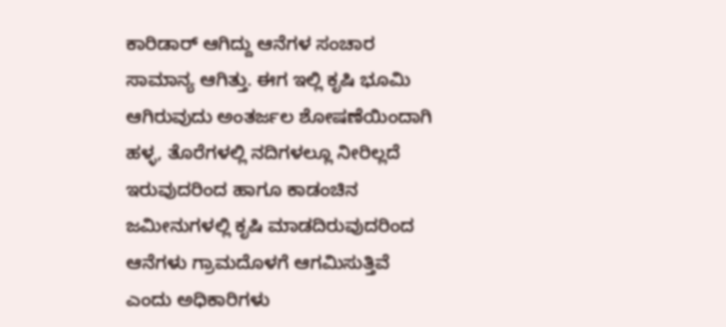ಕಾರಿಡಾರ್ ಆಗಿದ್ದು ಆನೆಗಳ ಸಂಚಾರ ಸಾಮಾನ್ಯ ಆಗಿತ್ತು. ಈಗ ಇಲ್ಲಿ ಕೃಷಿ ಭೂಮಿ ಆಗಿರುವುದು ಅಂತರ್ಜಲ ಶೋಷಣೆಯಿಂದಾಗಿ ಹಳ್ಳ, ತೊರೆಗಳಲ್ಲಿ ನದಿಗಳಲ್ಲೂ ನೀರಿಲ್ಲದೆ ಇರುವುದರಿಂದ ಹಾಗೂ ಕಾಡಂಚಿನ ಜಮೀನುಗಳಲ್ಲಿ ಕೃಷಿ ಮಾಡದಿರುವುದರಿಂದ ಆನೆಗಳು ಗ್ರಾಮದೊಳಗೆ ಆಗಮಿಸುತ್ತಿವೆ ಎಂದು ಅಧಿಕಾರಿಗಳು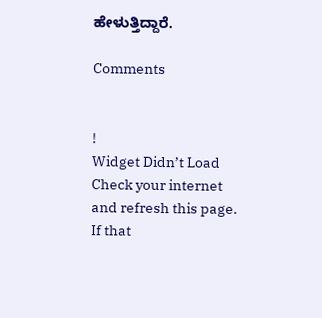ಹೇಳುತ್ತಿದ್ದಾರೆ.

Comments


!
Widget Didn’t Load
Check your internet and refresh this page.
If that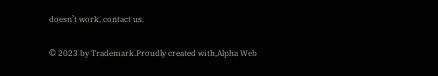doesn’t work, contact us.

© 2023 by Trademark.Proudly created with,Alpha Web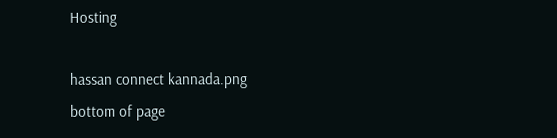Hosting

hassan connect kannada.png
bottom of page